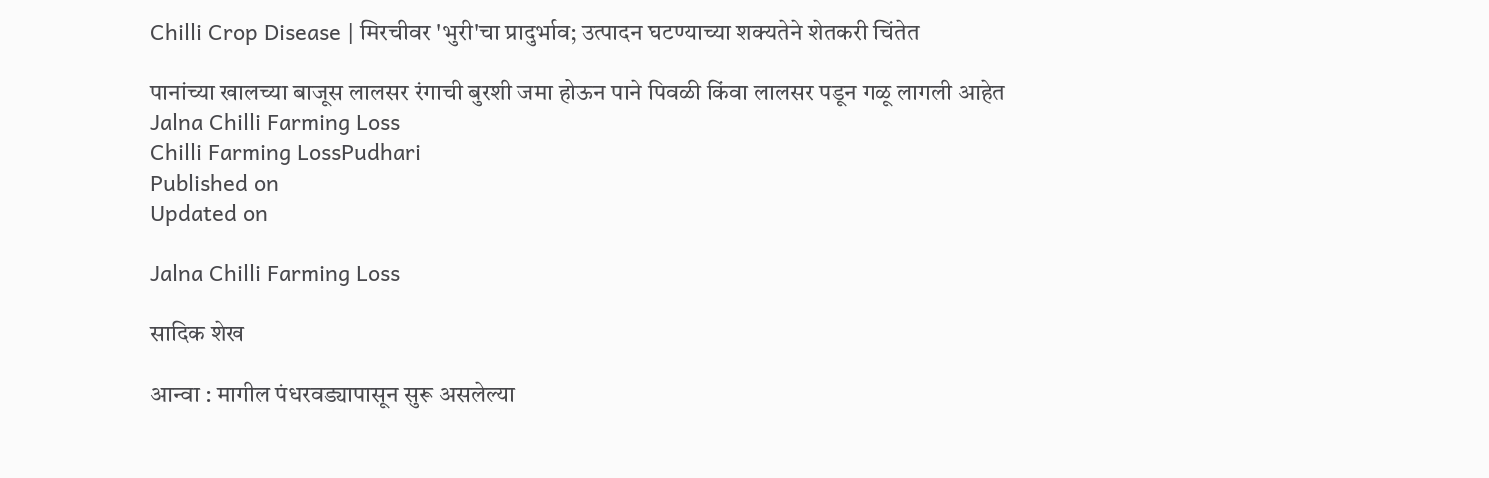Chilli Crop Disease | मिरचीवर 'भुरी'चा प्रादुर्भाव; उत्पादन घटण्याच्या शक्यतेने शेतकरी चिंतेत

पानांच्या खालच्या बाजूस लालसर रंगाची बुरशी जमा होऊन पाने पिवळी किंवा लालसर पडून गळू लागली आहेत
Jalna Chilli Farming Loss
Chilli Farming LossPudhari
Published on
Updated on

Jalna Chilli Farming Loss

सादिक शेख

आन्वा : मागील पंधरवड्यापासून सुरू असलेल्या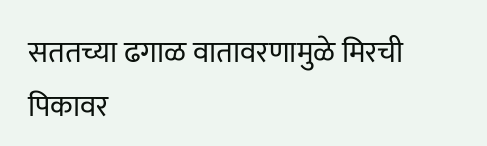सततच्या ढगाळ वातावरणामुळे मिरची पिकावर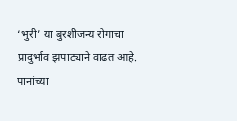‘भुरी’ या बुरशीजन्य रोगाचा प्रादुर्भाव झपाट्याने वाढत आहे. पानांच्या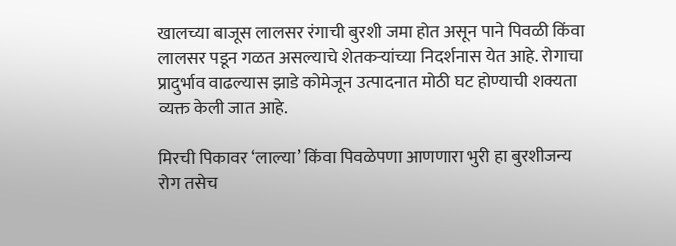खालच्या बाजूस लालसर रंगाची बुरशी जमा होत असून पाने पिवळी किंवा लालसर पडून गळत असल्याचे शेतकऱ्यांच्या निदर्शनास येत आहे. रोगाचा प्रादुर्भाव वाढल्यास झाडे कोमेजून उत्पादनात मोठी घट होण्याची शक्यता व्यक्त केली जात आहे.

मिरची पिकावर ‘लाल्या’ किंवा पिवळेपणा आणणारा भुरी हा बुरशीजन्य रोग तसेच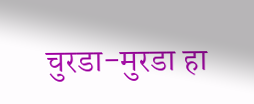चुरडा-मुरडा हा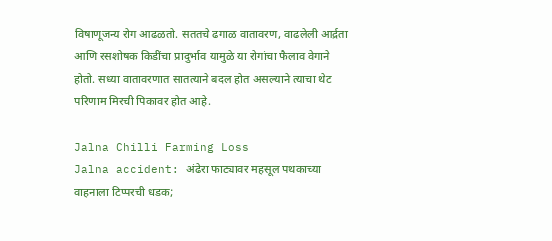विषाणूजन्य रोग आढळतो. सततचे ढगाळ वातावरण, वाढलेली आर्द्रता आणि रसशोषक किडींचा प्रादुर्भाव यामुळे या रोगांचा फैलाव वेगाने होतो. सध्या वातावरणात सातत्याने बदल होत असल्याने त्याचा थेट परिणाम मिरची पिकावर होत आहे.

Jalna Chilli Farming Loss
Jalna accident: अंढेरा फाट्यावर महसूल पथकाच्या वाहनाला टिप्परची धडक;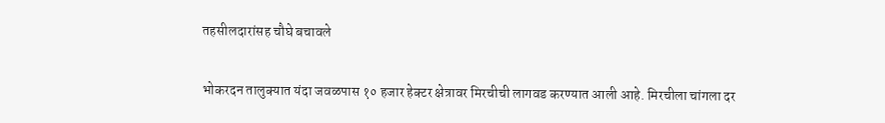तहसीलदारांसह चौघे बचावले

भोकरदन तालुक्यात यंदा जवळपास १० हजार हेक्टर क्षेत्रावर मिरचीची लागवड करण्यात आली आहे. मिरचीला चांगला दर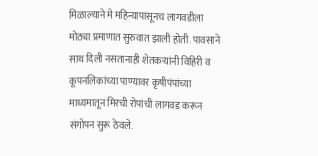मिळाल्याने मे महिन्यापासूनच लागवडीला मोठ्या प्रमाणात सुरुवात झाली होती. पावसाने साथ दिली नसतानाही शेतकऱ्यांनी विहिरी व कूपनलिकांच्या पाण्यावर कृषीपंपांच्या माध्यमातून मिरची रोपांची लागवड करून संगोपन सुरू ठेवले.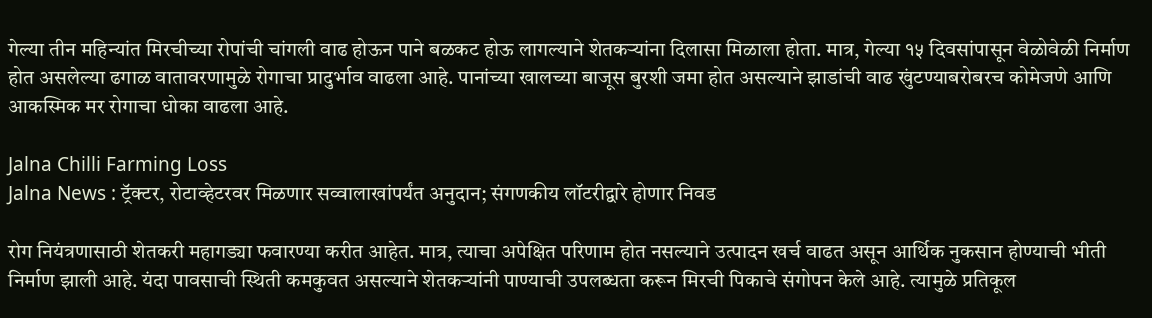गेल्या तीन महिन्यांत मिरचीच्या रोपांची चांगली वाढ होऊन पाने बळकट होऊ लागल्याने शेतकऱ्यांना दिलासा मिळाला होता. मात्र, गेल्या १५ दिवसांपासून वेळोवेळी निर्माण होत असलेल्या ढगाळ वातावरणामुळे रोगाचा प्रादुर्भाव वाढला आहे. पानांच्या खालच्या बाजूस बुरशी जमा होत असल्याने झाडांची वाढ खुंटण्याबरोबरच कोमेजणे आणि आकस्मिक मर रोगाचा धोका वाढला आहे.

Jalna Chilli Farming Loss
Jalna News : ट्रॅक्टर, रोटाव्हेटरवर मिळणार सव्वालाखांपर्यंत अनुदान; संगणकीय लॉटरीद्वारे होणार निवड

रोग नियंत्रणासाठी शेतकरी महागड्या फवारण्या करीत आहेत. मात्र, त्याचा अपेक्षित परिणाम होत नसल्याने उत्पादन खर्च वाढत असून आर्थिक नुकसान होण्याची भीती निर्माण झाली आहे. यंदा पावसाची स्थिती कमकुवत असल्याने शेतकऱ्यांनी पाण्याची उपलब्धता करून मिरची पिकाचे संगोपन केले आहे. त्यामुळे प्रतिकूल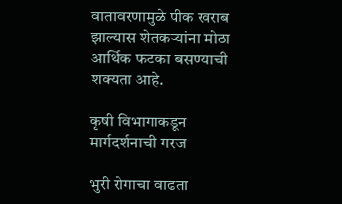वातावरणामुळे पीक खराब झाल्यास शेतकऱ्यांना मोठा आर्थिक फटका बसण्याची शक्यता आहे.

कृषी विभागाकडून मार्गदर्शनाची गरज

भुरी रोगाचा वाढता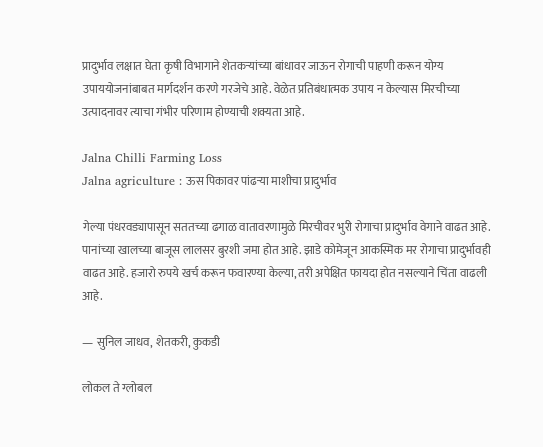प्रादुर्भाव लक्षात घेता कृषी विभागाने शेतकऱ्यांच्या बांधावर जाऊन रोगाची पाहणी करून योग्य उपाययोजनांबाबत मार्गदर्शन करणे गरजेचे आहे. वेळेत प्रतिबंधात्मक उपाय न केल्यास मिरचीच्या उत्पादनावर त्याचा गंभीर परिणाम होण्याची शक्यता आहे.

Jalna Chilli Farming Loss
Jalna agriculture : ऊस पिकावर पांढऱ्या माशीचा प्रादुर्भाव

गेल्या पंधरवड्यापासून सततच्या ढगाळ वातावरणामुळे मिरचीवर भुरी रोगाचा प्रादुर्भाव वेगाने वाढत आहे. पानांच्या खालच्या बाजूस लालसर बुरशी जमा होत आहे. झाडे कोमेजून आकस्मिक मर रोगाचा प्रादुर्भावही वाढत आहे. हजारो रुपये खर्च करून फवारण्या केल्या, तरी अपेक्षित फायदा होत नसल्याने चिंता वाढली आहे.

— सुनिल जाधव, शेतकरी, कुकडी

लोकल ते ग्लोबल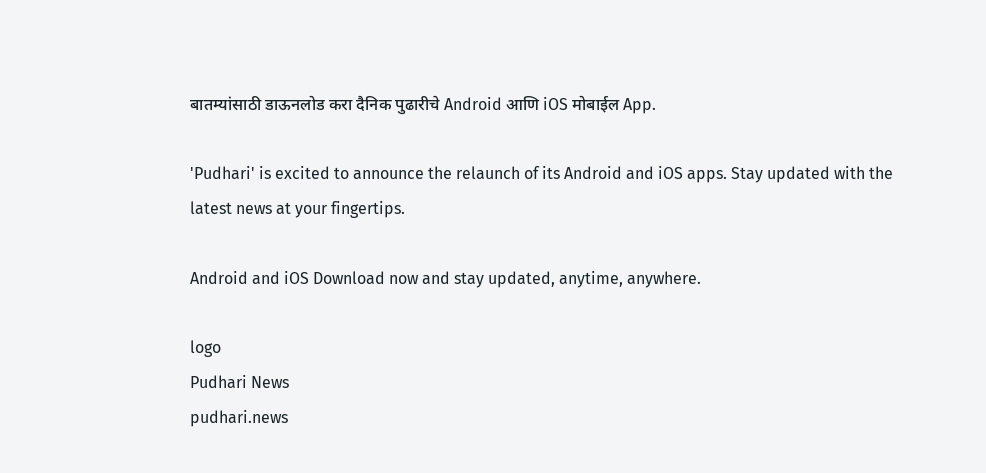बातम्यांसाठी डाऊनलोड करा दैनिक पुढारीचे Android आणि iOS मोबाईल App.

'Pudhari' is excited to announce the relaunch of its Android and iOS apps. Stay updated with the latest news at your fingertips.

Android and iOS Download now and stay updated, anytime, anywhere.

logo
Pudhari News
pudhari.news